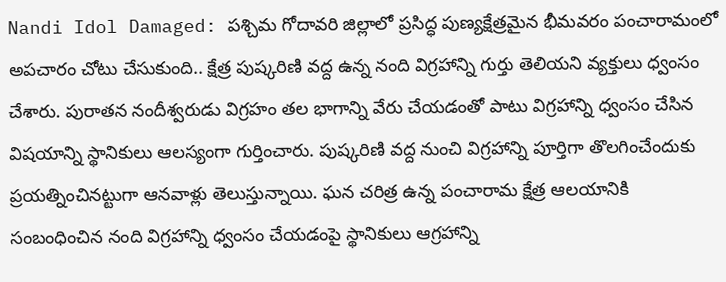Nandi Idol Damaged: పశ్చిమ గోదావరి జిల్లాలో ప్రసిద్ధ పుణ్యక్షేత్రమైన భీమవరం పంచారామంలో అపచారం చోటు చేసుకుంది.. క్షేత్ర పుష్కరిణి వద్ద ఉన్న నంది విగ్రహాన్ని గుర్తు తెలియని వ్యక్తులు ధ్వంసం చేశారు. పురాతన నందీశ్వరుడు విగ్రహం తల భాగాన్ని వేరు చేయడంతో పాటు విగ్రహాన్ని ధ్వంసం చేసిన విషయాన్ని స్థానికులు ఆలస్యంగా గుర్తించారు. పుష్కరిణి వద్ద నుంచి విగ్రహాన్ని పూర్తిగా తొలగించేందుకు ప్రయత్నించినట్టుగా ఆనవాళ్లు తెలుస్తున్నాయి. ఘన చరిత్ర ఉన్న పంచారామ క్షేత్ర ఆలయానికి సంబంధించిన నంది విగ్రహాన్ని ధ్వంసం చేయడంపై స్థానికులు ఆగ్రహాన్ని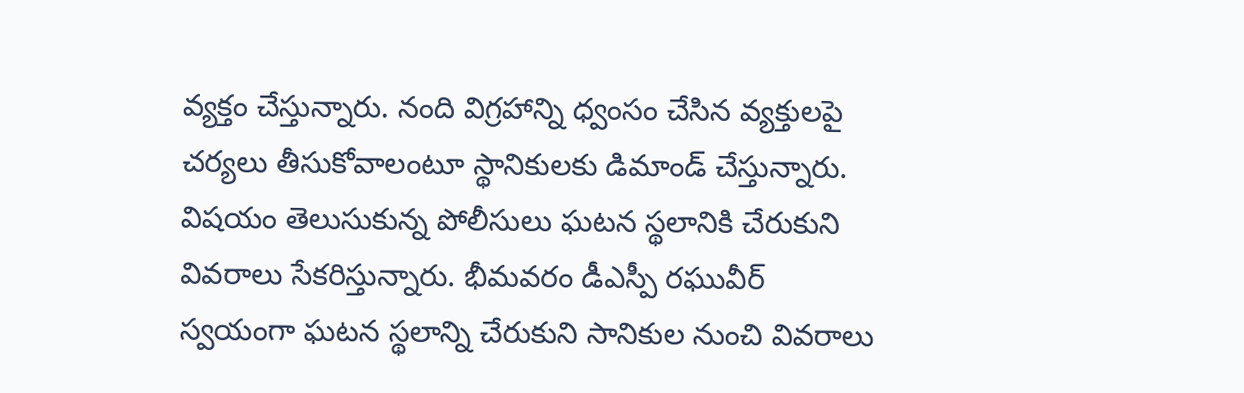వ్యక్తం చేస్తున్నారు. నంది విగ్రహాన్ని ధ్వంసం చేసిన వ్యక్తులపై చర్యలు తీసుకోవాలంటూ స్థానికులకు డిమాండ్ చేస్తున్నారు. విషయం తెలుసుకున్న పోలీసులు ఘటన స్థలానికి చేరుకుని వివరాలు సేకరిస్తున్నారు. భీమవరం డీఎస్పీ రఘువీర్ స్వయంగా ఘటన స్థలాన్ని చేరుకుని సానికుల నుంచి వివరాలు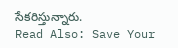సేకరిస్తున్నారు.
Read Also: Save Your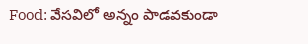Food: వేసవిలో అన్నం పాడవకుండా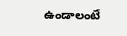ఉండాలంటే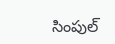సింపుల్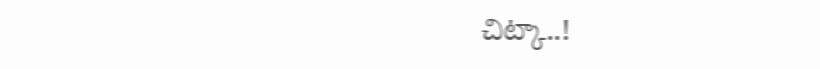చిట్కా..!